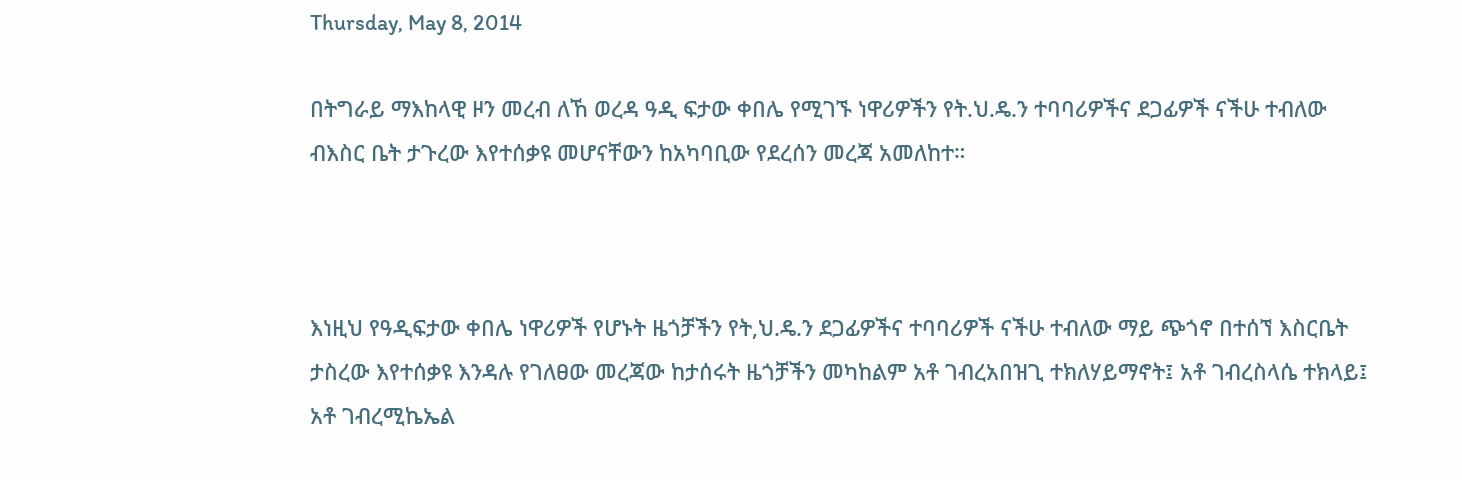Thursday, May 8, 2014

በትግራይ ማእከላዊ ዞን መረብ ለኸ ወረዳ ዓዲ ፍታው ቀበሌ የሚገኙ ነዋሪዎችን የት.ህ.ዴ.ን ተባባሪዎችና ደጋፊዎች ናችሁ ተብለው ብእስር ቤት ታጉረው እየተሰቃዩ መሆናቸውን ከአካባቢው የደረሰን መረጃ አመለከተ።



እነዚህ የዓዲፍታው ቀበሌ ነዋሪዎች የሆኑት ዜጎቻችን የት,ህ.ዴ.ን ደጋፊዎችና ተባባሪዎች ናችሁ ተብለው ማይ ጭጎኖ በተሰኘ እስርቤት ታስረው እየተሰቃዩ እንዳሉ የገለፀው መረጃው ከታሰሩት ዜጎቻችን መካከልም አቶ ገብረአበዝጊ ተክለሃይማኖት፤ አቶ ገብረስላሴ ተክላይ፤ አቶ ገብረሚኬኤል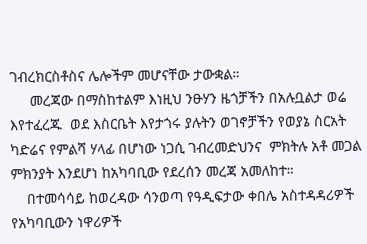ገብረክርስቶስና ሌሎችም መሆናቸው ታውቋል።
     መረጃው በማስከተልም እነዚህ ንፁሃን ዜጎቻችን በአሉቧልታ ወሬ እየተፈረጁ  ወደ እስርቤት እየታጎሩ ያሉትን ወገኖቻችን የወያኔ ስርአት ካድሬና የምልሻ ሃላፊ በሆነው ነጋሲ ገብረመድህንና  ምክትሉ አቶ መጋል ምክንያት እንደሆነ ከአካባቢው የደረሰን መረጃ አመለከተ።
    በተመሳሳይ ከወረዳው ሳንወጣ የዓዲፍታው ቀበሌ አስተዳዳሪዎች የአካባቢውን ነዋሪዎች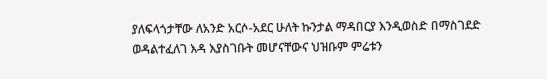ያለፍላጎታቸው ለአንድ አርሶ-አደር ሁለት ኩንታል ማዳበርያ እንዲወስድ በማስገደድ ወዳልተፈለገ እዳ እያስገቡት መሆናቸውና ህዝቡም ምሬቱን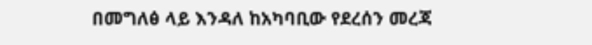በመግለፅ ላይ እንዳለ ከአካባቢው የደረሰን መረጃ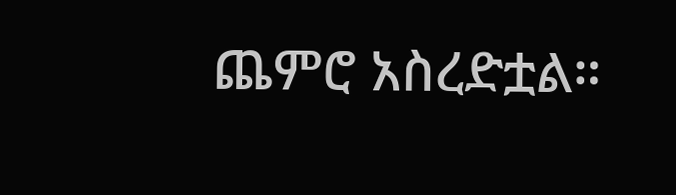ጨምሮ አስረድቷል።